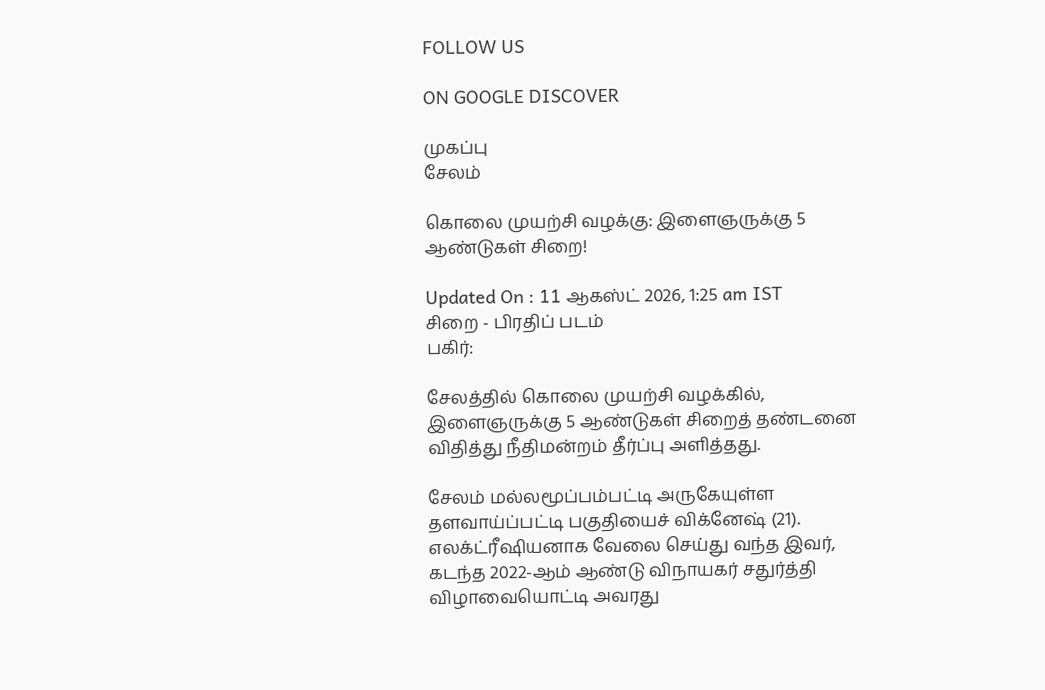FOLLOW US

ON GOOGLE DISCOVER

முகப்பு
சேலம்

கொலை முயற்சி வழக்கு: இளைஞருக்கு 5 ஆண்டுகள் சிறை!

Updated On : 11 ஆகஸ்ட் 2026, 1:25 am IST
சிறை - பிரதிப் படம்
பகிர்:

சேலத்தில் கொலை முயற்சி வழக்கில், இளைஞருக்கு 5 ஆண்டுகள் சிறைத் தண்டனை விதித்து நீதிமன்றம் தீர்ப்பு அளித்தது.

சேலம் மல்லமூப்பம்பட்டி அருகேயுள்ள தளவாய்ப்பட்டி பகுதியைச் விக்னேஷ் (21). எலக்ட்ரீஷியனாக வேலை செய்து வந்த இவர், கடந்த 2022-ஆம் ஆண்டு விநாயகர் சதுர்த்தி விழாவையொட்டி அவரது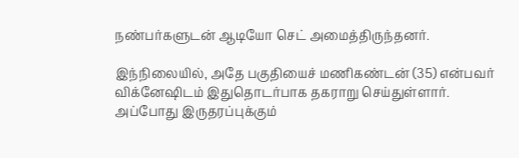நண்பர்களுடன் ஆடியோ செட் அமைத்திருந்தனர்.

இந்நிலையில், அதே பகுதியைச் மணிகண்டன் (35) என்பவர் விக்னேஷிடம் இதுதொடர்பாக தகராறு செய்துள்ளார். அப்போது இருதரப்புக்கும்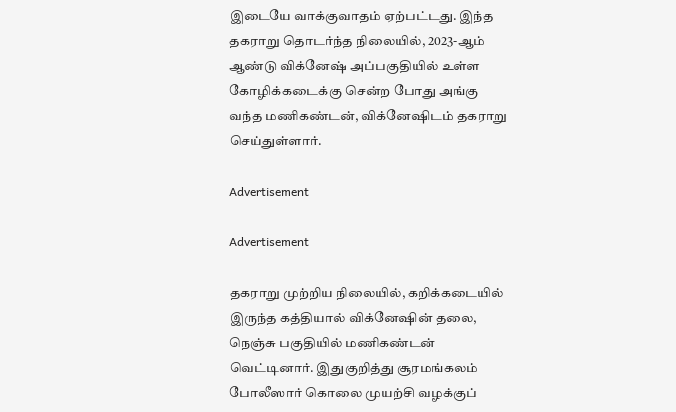இடையே வாக்குவாதம் ஏற்பட்டது. இந்த தகராறு தொடர்ந்த நிலையில், 2023-ஆம் ஆண்டு விக்னேஷ் அப்பகுதியில் உள்ள கோழிக்கடைக்கு சென்ற போது அங்கு வந்த மணிகண்டன், விக்னேஷிடம் தகராறு செய்துள்ளார்.

Advertisement

Advertisement

தகராறு முற்றிய நிலையில், கறிக்கடையில் இருந்த கத்தியால் விக்னேஷின் தலை, நெஞ்சு பகுதியில் மணிகண்டன் வெட்டினார். இதுகுறித்து சூரமங்கலம் போலீஸார் கொலை முயற்சி வழக்குப்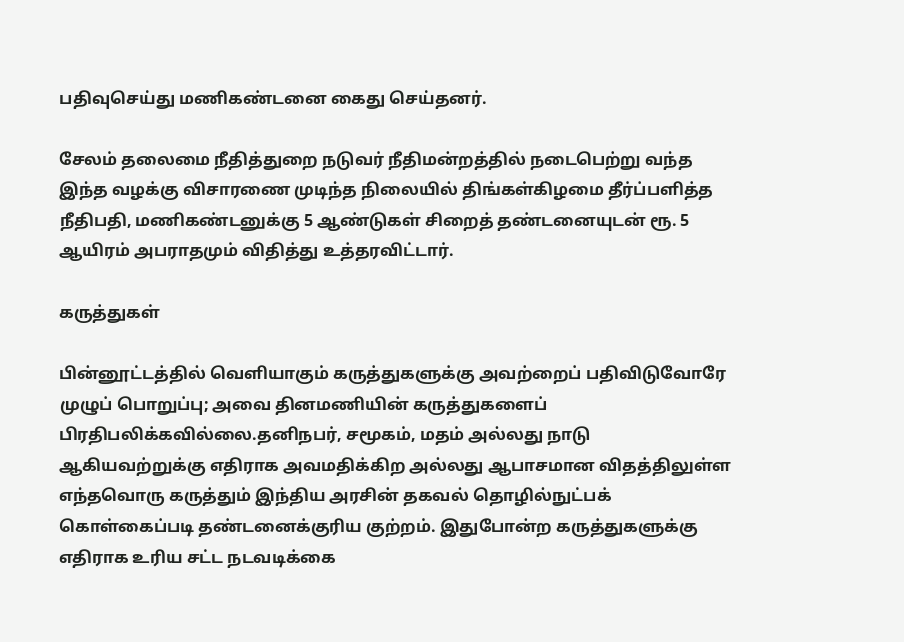பதிவுசெய்து மணிகண்டனை கைது செய்தனர்.

சேலம் தலைமை நீதித்துறை நடுவர் நீதிமன்றத்தில் நடைபெற்று வந்த இந்த வழக்கு விசாரணை முடிந்த நிலையில் திங்கள்கிழமை தீர்ப்பளித்த நீதிபதி, மணிகண்டனுக்கு 5 ஆண்டுகள் சிறைத் தண்டனையுடன் ரூ. 5 ஆயிரம் அபராதமும் விதித்து உத்தரவிட்டார்.

கருத்துகள்

பின்னூட்டத்தில் வெளியாகும் கருத்துகளுக்கு அவற்றைப் பதிவிடுவோரே முழுப் பொறுப்பு; அவை தினமணியின் கருத்துகளைப் பிரதிபலிக்கவில்லை.தனிநபர், சமூகம், மதம் அல்லது நாடு ஆகியவற்றுக்கு எதிராக அவமதிக்கிற அல்லது ஆபாசமான விதத்திலுள்ள எந்தவொரு கருத்தும் இந்திய அரசின் தகவல் தொழில்நுட்பக் கொள்கைப்படி தண்டனைக்குரிய குற்றம். இதுபோன்ற கருத்துகளுக்கு எதிராக உரிய சட்ட நடவடிக்கை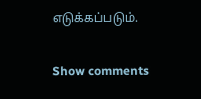எடுக்கப்படும்.

Show comments